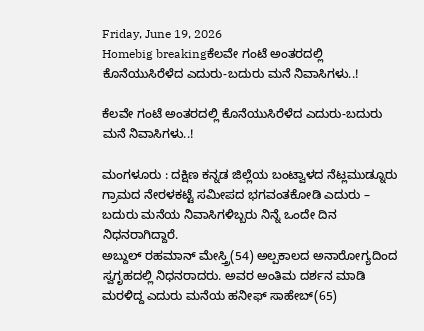Friday, June 19, 2026
Homebig breakingಕೆಲವೇ ಗಂಟೆ ಅಂತರದಲ್ಲಿ ಕೊನೆಯುಸಿರೆಳೆದ ಎದುರು-ಬದುರು ಮನೆ ನಿವಾಸಿಗಳು..!

ಕೆಲವೇ ಗಂಟೆ ಅಂತರದಲ್ಲಿ ಕೊನೆಯುಸಿರೆಳೆದ ಎದುರು-ಬದುರು ಮನೆ ನಿವಾಸಿಗಳು..!

ಮಂಗಳೂರು : ದಕ್ಷಿಣ ಕನ್ನಡ ಜಿಲ್ಲೆಯ ಬಂಟ್ವಾಳದ ನೆಟ್ಲಮುಡ್ನೂರು ಗ್ರಾಮದ ನೇರಳಕಟ್ಟೆ ಸಮೀಪದ ಭಗವಂತಕೋಡಿ ಎದುರು – ಬದುರು ಮನೆಯ ನಿವಾಸಿಗಳಿಬ್ಬರು ನಿನ್ನೆ ಒಂದೇ ದಿನ ನಿಧನರಾಗಿದ್ದಾರೆ.
ಅಬ್ದುಲ್‌ ರಹಮಾನ್ ಮೇಸ್ತ್ರಿ(54) ಅಲ್ಪಕಾಲದ ಅನಾರೋಗ್ಯದಿಂದ ಸ್ವಗೃಹದಲ್ಲಿ ನಿಧನರಾದರು. ಅವರ ಅಂತಿಮ ದರ್ಶನ ಮಾಡಿ ಮರಳಿದ್ದ ಎದುರು ಮನೆಯ ಹನೀಫ್ ಸಾಹೇಬ್(65)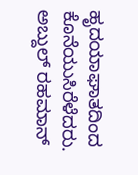ಹೃದಯಾಘಾತದಿಂದ ಕೊನೆಯುಸಿರೆಳೆದರು. ಅಬ್ದುಲ್‌ ರಹಮಾನ್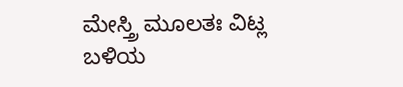ಮೇಸ್ತ್ರಿ ಮೂಲತಃ ವಿಟ್ಲ ಬಳಿಯ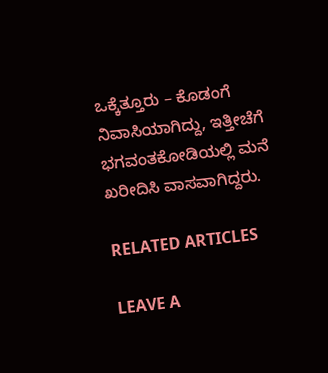ಒಕ್ಕೆತ್ತೂರು – ಕೊಡಂಗೆ ನಿವಾಸಿಯಾಗಿದ್ದು, ಇತ್ತೀಚೆಗೆ ಭಗವಂತಕೋಡಿಯಲ್ಲಿ ಮನೆ ಖರೀದಿಸಿ ವಾಸವಾಗಿದ್ದರು.

RELATED ARTICLES

LEAVE A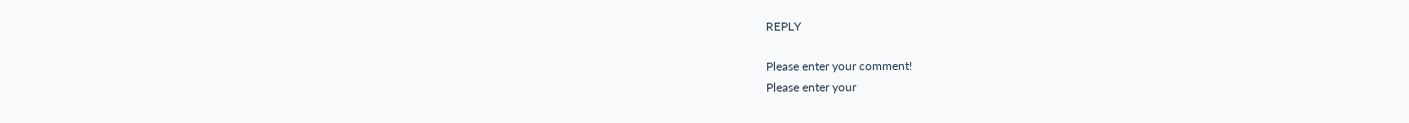REPLY

Please enter your comment!
Please enter your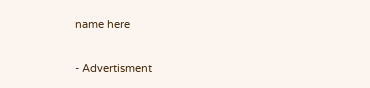name here

- Advertisment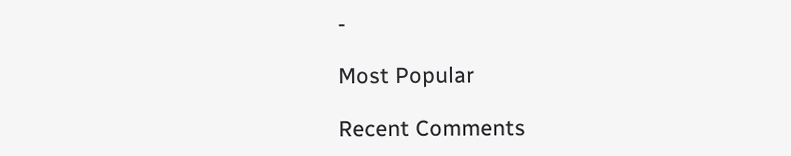-

Most Popular

Recent Comments